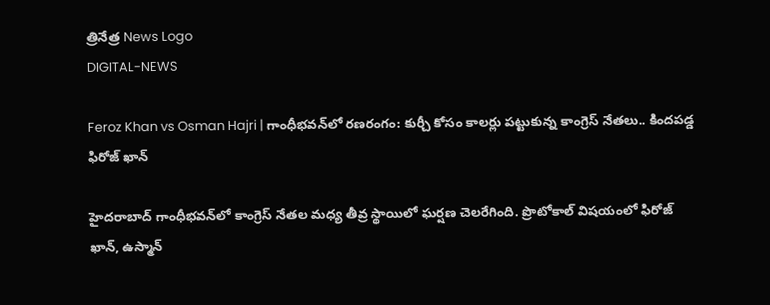త్రినేత్ర News Logo
DIGITAL-NEWS

Feroz Khan vs Osman Hajri | గాంధీభవన్‌లో రణరంగం: కుర్చీ కోసం కాలర్లు పట్టుకున్న కాంగ్రెస్ నేతలు.. కిందపడ్డ ఫిరోజ్ ఖాన్

హైదరాబాద్ గాంధీభవన్‌లో కాంగ్రెస్ నేతల మధ్య తీవ్ర స్థాయిలో ఘర్షణ చెలరేగింది. ప్రొటోకాల్ విషయంలో ఫిరోజ్ ఖాన్, ఉస్మాన్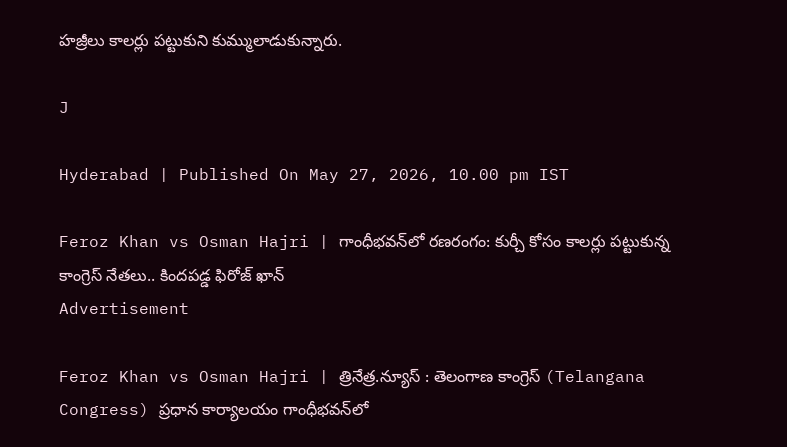హజ్రీలు కాలర్లు పట్టుకుని కుమ్ములాడుకున్నారు.

J

Hyderabad | Published On May 27, 2026, 10.00 pm IST

Feroz Khan vs Osman Hajri | గాంధీభవన్‌లో రణరంగం: కుర్చీ కోసం కాలర్లు పట్టుకున్న కాంగ్రెస్ నేతలు.. కిందపడ్డ ఫిరోజ్ ఖాన్
Advertisement

Feroz Khan vs Osman Hajri | త్రినేత్ర.న్యూస్ : తెలంగాణ కాంగ్రెస్ (Telangana Congress) ప్రధాన కార్యాలయం గాంధీభవన్‌లో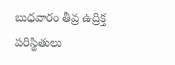బుధవారం తీవ్ర ఉద్రిక్త పరిస్థితులు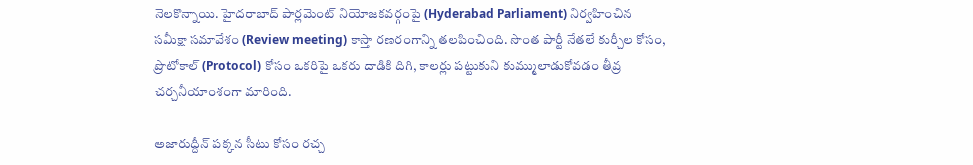నెలకొన్నాయి. హైదరాబాద్ పార్లమెంట్ నియోజకవర్గంపై (Hyderabad Parliament) నిర్వహించిన సమీక్షా సమావేశం (Review meeting) కాస్తా రణరంగాన్ని తలపించింది. సొంత పార్టీ నేతలే కుర్చీల కోసం, ప్రొటోకాల్ (Protocol) కోసం ఒకరిపై ఒకరు దాడికి దిగి, కాలర్లు పట్టుకుని కుమ్ములాడుకోవడం తీవ్ర చర్చనీయాంశంగా మారింది.

అజారుద్దీన్ పక్కన సీటు కోసం రచ్చ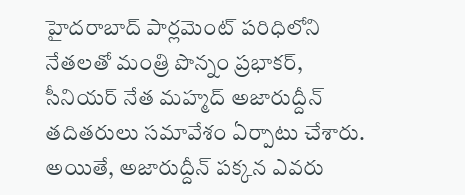హైదరాబాద్ పార్లమెంట్ పరిధిలోని నేతలతో మంత్రి పొన్నం ప్రభాకర్, సీనియర్ నేత మహ్మద్ అజారుద్దీన్ తదితరులు సమావేశం ఏర్పాటు చేశారు. అయితే, అజారుద్దీన్ పక్కన ఎవరు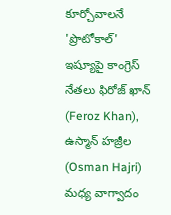కూర్చోవాలనే 'ప్రొటోకాల్' ఇష్యూపై కాంగ్రెస్ నేతలు ఫిరోజ్ ఖాన్ (Feroz Khan), ఉస్మాన్ హజ్రీల (Osman Hajri) మధ్య వాగ్వాదం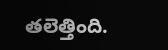తలెత్తింది.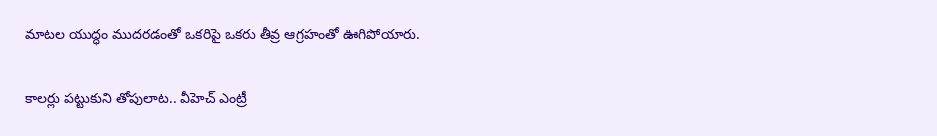మాటల యుద్ధం ముదరడంతో ఒకరిపై ఒకరు తీవ్ర ఆగ్రహంతో ఊగిపోయారు.

కాలర్లు పట్టుకుని తోపులాట.. వీహెచ్ ఎంట్రీ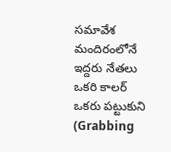సమావేశ మందిరంలోనే ఇద్దరు నేతలు ఒకరి కాలర్ ఒకరు పట్టుకుని (Grabbing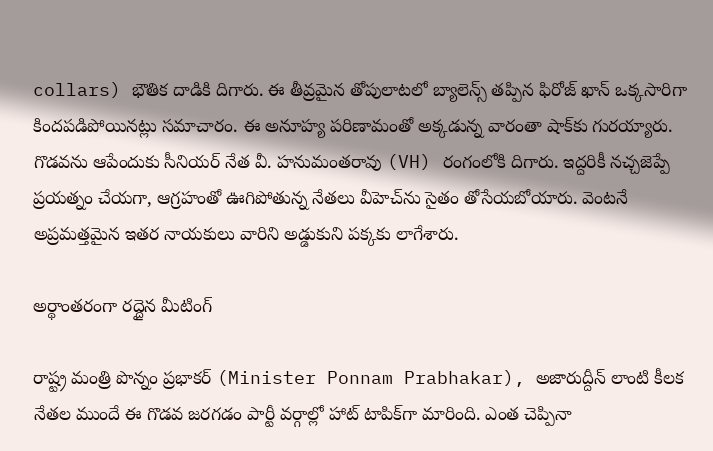collars) భౌతిక దాడికి దిగారు. ఈ తీవ్రమైన తోపులాటలో బ్యాలెన్స్ తప్పిన ఫిరోజ్ ఖాన్ ఒక్కసారిగా కిందపడిపోయినట్లు సమాచారం. ఈ అనూహ్య పరిణామంతో అక్కడున్న వారంతా షాక్‌కు గురయ్యారు. గొడవను ఆపేందుకు సీనియర్ నేత వీ. హనుమంతరావు (VH) రంగంలోకి దిగారు. ఇద్దరికీ నచ్చజెప్పే ప్రయత్నం చేయగా, ఆగ్రహంతో ఊగిపోతున్న నేతలు వీహెచ్‌ను సైతం తోసేయబోయారు. వెంటనే అప్రమత్తమైన ఇతర నాయకులు వారిని అడ్డుకుని పక్కకు లాగేశారు.

అర్థాంతరంగా రద్దైన మీటింగ్

రాష్ట్ర మంత్రి పొన్నం ప్రభాకర్ (Minister Ponnam Prabhakar), అజారుద్దీన్‌ లాంటి కీలక నేతల ముందే ఈ గొడవ జరగడం పార్టీ వర్గాల్లో హాట్ టాపిక్‌గా మారింది. ఎంత చెప్పినా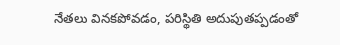నేతలు వినకపోవడం, పరిస్థితి అదుపుతప్పడంతో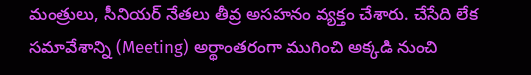మంత్రులు, సీనియర్ నేతలు తీవ్ర అసహనం వ్యక్తం చేశారు. చేసేది లేక సమావేశాన్ని (Meeting) అర్థాంతరంగా ముగించి అక్కడి నుంచి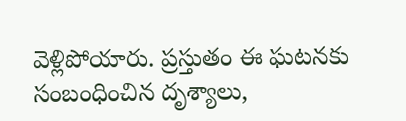వెళ్లిపోయారు. ప్రస్తుతం ఈ ఘటనకు సంబంధించిన దృశ్యాలు,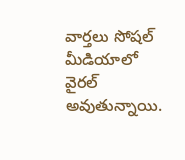వార్తలు సోషల్ మీడియాలో వైరల్ అవుతున్నాయి.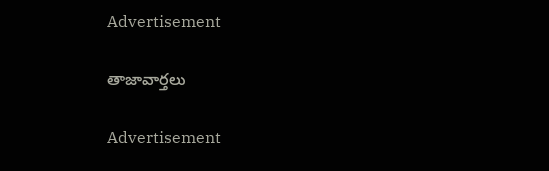Advertisement

తాజావార్తలు

Advertisement